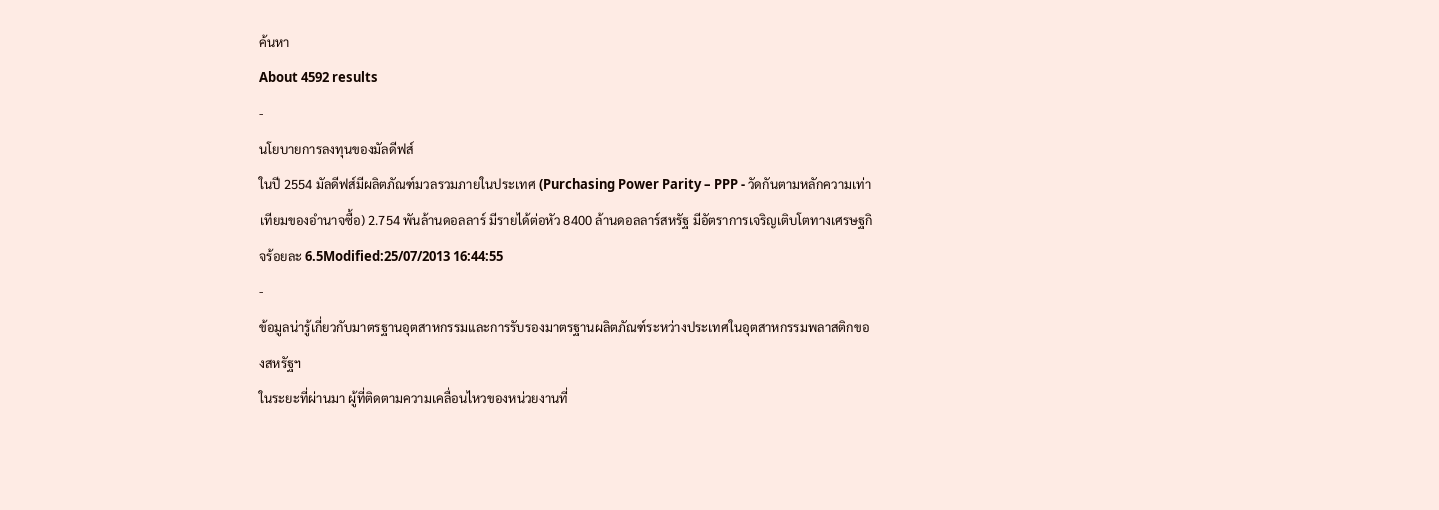ค้นหา
About 4592 results
-
นโยบายการลงทุนของมัลดีฟส์
ในปี 2554 มัลดีฟส์มีผลิตภัณฑ์มวลรวมภายในประเทศ (Purchasing Power Parity – PPP - วัดกันตามหลักความเท่าเทียมของอำนาจซื้อ) 2.754 พันล้านดอลลาร์ มีรายได้ต่อหัว 8400 ล้านดอลลาร์สหรัฐ มีอัตราการเจริญเติบโตทางเศรษฐกิจร้อยละ 6.5Modified:25/07/2013 16:44:55
-
ข้อมูลน่ารู้เกี่ยวกับมาตรฐานอุตสาหกรรมและการรับรองมาตรฐานผลิตภัณฑ์ระหว่างประเทศในอุตสาหกรรมพลาสติกของสหรัฐฯ
ในระยะที่ผ่านมา ผู้ที่ติดตามความเคลื่อนไหวของหน่วยงานที่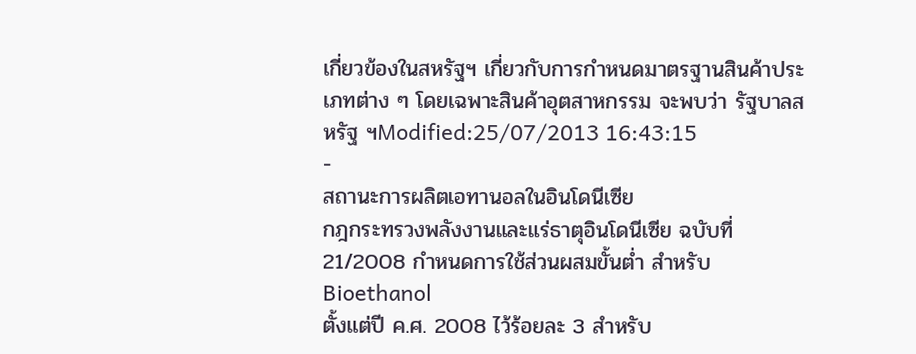เกี่ยวข้องในสหรัฐฯ เกี่ยวกับการกำหนดมาตรฐานสินค้าประเภทต่าง ๆ โดยเฉพาะสินค้าอุตสาหกรรม จะพบว่า รัฐบาลสหรัฐ ฯModified:25/07/2013 16:43:15
-
สถานะการผลิตเอทานอลในอินโดนีเซีย
กฎกระทรวงพลังงานและแร่ธาตุอินโดนีเซีย ฉบับที่ 21/2008 กำหนดการใช้ส่วนผสมขั้นต่ำ สำหรับ Bioethanol
ตั้งแต่ปี ค.ศ. 2008 ไว้ร้อยละ 3 สำหรับ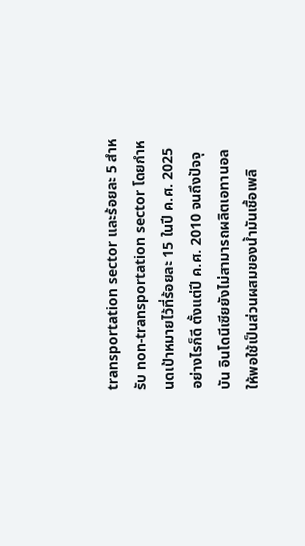transportation sector และร้อยละ 5 สำหรับ non-transportation sector โดยกำหนดเป้าหมายไว้ที่ร้อยละ 15 ในปี ค.ศ. 2025 อย่างไรก็ดี ตั้งแต่ปี ค.ศ. 2010 จนถึงปัจจุบัน อินโดนีเซียยังไม่สามารถผลิตเอทานอลให้พอใช้เป็นส่วนผสมของน้ำมันเชื้อเพลิ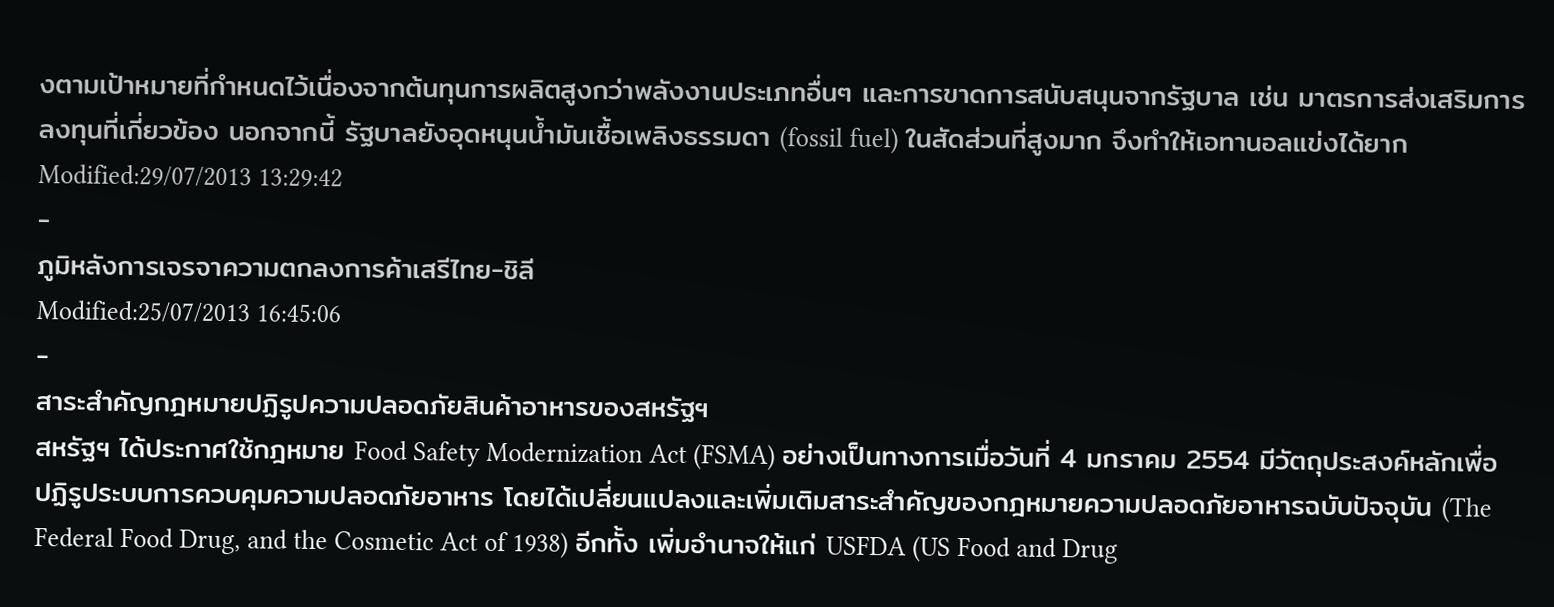งตามเป้าหมายที่กำหนดไว้เนื่องจากต้นทุนการผลิตสูงกว่าพลังงานประเภทอื่นๆ และการขาดการสนับสนุนจากรัฐบาล เช่น มาตรการส่งเสริมการลงทุนที่เกี่ยวข้อง นอกจากนี้ รัฐบาลยังอุดหนุนน้ำมันเชื้อเพลิงธรรมดา (fossil fuel) ในสัดส่วนที่สูงมาก จึงทำให้เอทานอลแข่งได้ยากModified:29/07/2013 13:29:42
-
ภูมิหลังการเจรจาความตกลงการค้าเสรีไทย-ชิลี
Modified:25/07/2013 16:45:06
-
สาระสำคัญกฎหมายปฏิรูปความปลอดภัยสินค้าอาหารของสหรัฐฯ
สหรัฐฯ ได้ประกาศใช้กฎหมาย Food Safety Modernization Act (FSMA) อย่างเป็นทางการเมื่อวันที่ 4 มกราคม 2554 มีวัตถุประสงค์หลักเพื่อปฏิรูประบบการควบคุมความปลอดภัยอาหาร โดยได้เปลี่ยนแปลงและเพิ่มเติมสาระสำคัญของกฎหมายความปลอดภัยอาหารฉบับปัจจุบัน (The Federal Food Drug, and the Cosmetic Act of 1938) อีกทั้ง เพิ่มอำนาจให้แก่ USFDA (US Food and Drug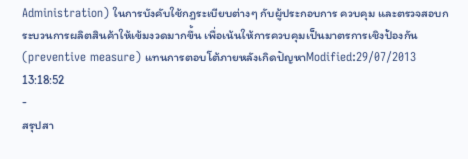Administration) ในการบังคับใช้กฎระเบียบต่างๆ กับผู้ประกอบการ ควบคุม และตรวจสอบกระบวนการผลิตสินค้าให้เข้มงวดมากขึ้น เพื่อเน้นให้การควบคุมเป็นมาตรการเชิงป้องกัน (preventive measure) แทนการตอบโต้ภายหลังเกิดปัญหาModified:29/07/2013 13:18:52
-
สรุปสา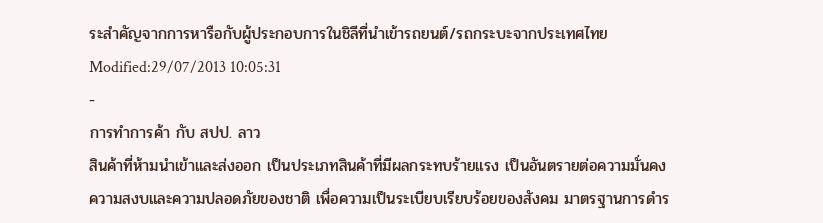ระสำคัญจากการหารือกับผู้ประกอบการในชิลีที่นำเข้ารถยนต์/รถกระบะจากประเทศไทย
Modified:29/07/2013 10:05:31
-
การทำการค้า กับ สปป. ลาว
สินค้าที่ห้ามนำเข้าและส่งออก เป็นประเภทสินค้าที่มีผลกระทบร้ายแรง เป็นอันตรายต่อความมั่นคง ความสงบและความปลอดภัยของชาติ เพื่อความเป็นระเบียบเรียบร้อยของสังคม มาตรฐานการดำร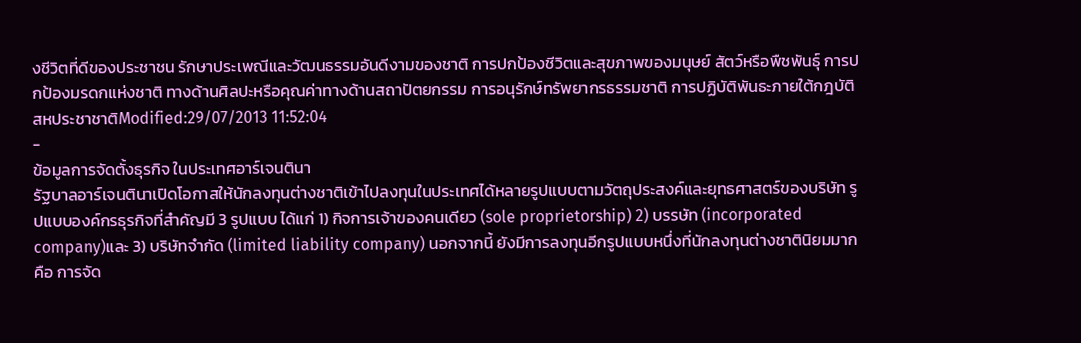งชีวิตที่ดีของประชาชน รักษาประเพณีและวัฒนธรรมอันดีงามของชาติ การปกป้องชีวิตและสุขภาพของมนุษย์ สัตว์หรือพืชพันธุ์ การปกป้องมรดกแห่งชาติ ทางด้านศิลปะหรือคุณค่าทางด้านสถาปัตยกรรม การอนุรักษ์ทรัพยากรธรรมชาติ การปฏิบัติพันธะภายใต้กฎบัติสหประชาชาติModified:29/07/2013 11:52:04
-
ข้อมูลการจัดตั้งธุรกิจ ในประเทศอาร์เจนตินา
รัฐบาลอาร์เจนตินาเปิดโอกาสให้นักลงทุนต่างชาติเข้าไปลงทุนในประเทศได้หลายรูปแบบตามวัตถุประสงค์และยุทธศาสตร์ของบริษัท รูปแบบองค์กรธุรกิจที่สำคัญมี 3 รูปแบบ ได้แก่ 1) กิจการเจ้าของคนเดียว (sole proprietorship) 2) บรรษัท (incorporated company)และ 3) บริษัทจำกัด (limited liability company) นอกจากนี้ ยังมีการลงทุนอีกรูปแบบหนึ่งที่นักลงทุนต่างชาตินิยมมาก คือ การจัด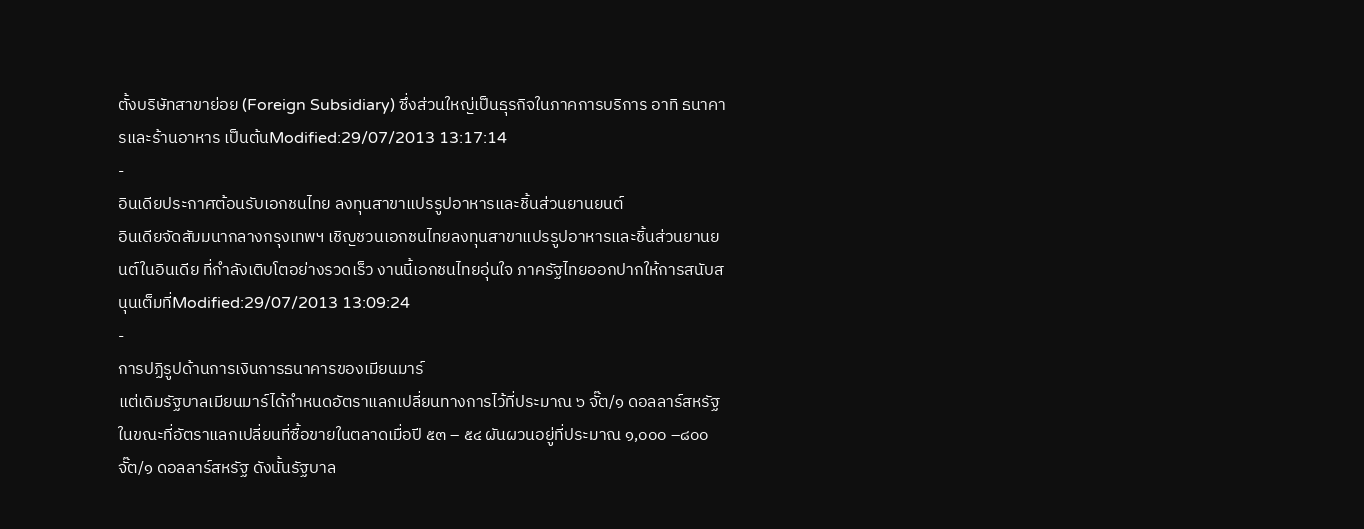ตั้งบริษัทสาขาย่อย (Foreign Subsidiary) ซึ่งส่วนใหญ่เป็นธุรกิจในภาคการบริการ อาทิ ธนาคารและร้านอาหาร เป็นต้นModified:29/07/2013 13:17:14
-
อินเดียประกาศต้อนรับเอกชนไทย ลงทุนสาขาแปรรูปอาหารและชิ้นส่วนยานยนต์
อินเดียจัดสัมมนากลางกรุงเทพฯ เชิญชวนเอกชนไทยลงทุนสาขาแปรรูปอาหารและชิ้นส่วนยานยนต์ในอินเดีย ที่กำลังเติบโตอย่างรวดเร็ว งานนี้เอกชนไทยอุ่นใจ ภาครัฐไทยออกปากให้การสนับสนุนเต็มที่Modified:29/07/2013 13:09:24
-
การปฏิรูปด้านการเงินการธนาคารของเมียนมาร์
แต่เดิมรัฐบาลเมียนมาร์ได้กำหนดอัตราแลกเปลี่ยนทางการไว้ที่ประมาณ ๖ จั๊ต/๑ ดอลลาร์สหรัฐ ในขณะที่อัตราแลกเปลี่ยนที่ซื้อขายในตลาดเมื่อปี ๕๓ – ๕๔ ผันผวนอยู่ที่ประมาณ ๑,๐๐๐ –๘๐๐ จั๊ต/๑ ดอลลาร์สหรัฐ ดังนั้นรัฐบาล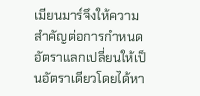เมียนมาร์จึงให้ความสำคัญต่อการกำหนดอัตราแลกเปลี่ยนให้เป็นอัตราเดียวโดยได้หา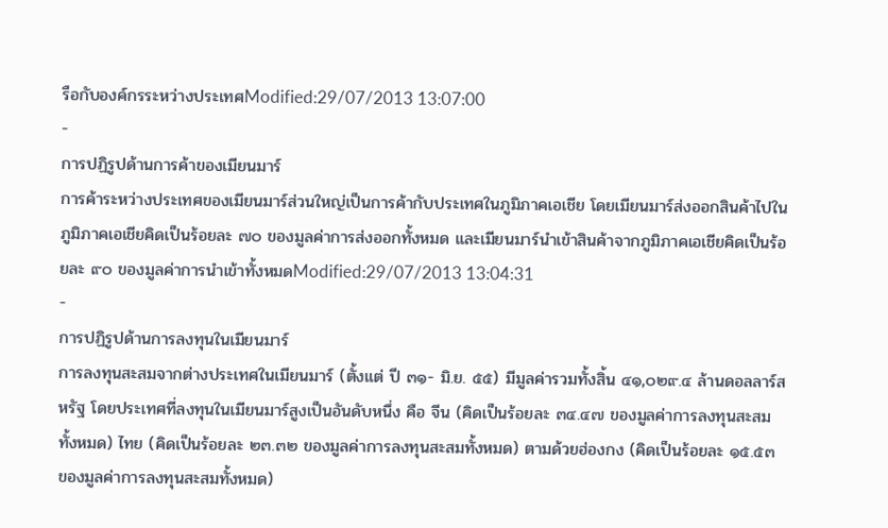รือกับองค์กรระหว่างประเทศModified:29/07/2013 13:07:00
-
การปฏิรูปด้านการค้าของเมียนมาร์
การค้าระหว่างประเทศของเมียนมาร์ส่วนใหญ่เป็นการค้ากับประเทศในภูมิภาคเอเชีย โดยเมียนมาร์ส่งออกสินค้าไปในภูมิภาคเอเชียคิดเป็นร้อยละ ๗๐ ของมูลค่าการส่งออกทั้งหมด และเมียนมาร์นำเข้าสินค้าจากภูมิภาคเอเชียคิดเป็นร้อยละ ๙๐ ของมูลค่าการนำเข้าทั้งหมดModified:29/07/2013 13:04:31
-
การปฏิรูปด้านการลงทุนในเมียนมาร์
การลงทุนสะสมจากต่างประเทศในเมียนมาร์ (ตั้งแต่ ปี ๓๑- มิ.ย. ๕๕) มีมูลค่ารวมทั้งสิ้น ๔๑,๐๒๙.๔ ล้านดอลลาร์สหรัฐ โดยประเทศที่ลงทุนในเมียนมาร์สูงเป็นอันดับหนึ่ง คือ จีน (คิดเป็นร้อยละ ๓๔.๔๗ ของมูลค่าการลงทุนสะสมทั้งหมด) ไทย (คิดเป็นร้อยละ ๒๓.๓๒ ของมูลค่าการลงทุนสะสมทั้งหมด) ตามด้วยฮ่องกง (คิดเป็นร้อยละ ๑๕.๕๓ ของมูลค่าการลงทุนสะสมทั้งหมด)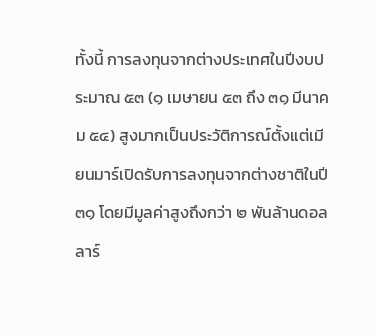ทั้งนี้ การลงทุนจากต่างประเทศในปีงบประมาณ ๕๓ (๑ เมษายน ๕๓ ถึง ๓๑ มีนาคม ๕๔) สูงมากเป็นประวัติการณ์ตั้งแต่เมียนมาร์เปิดรับการลงทุนจากต่างชาติในปี ๓๑ โดยมีมูลค่าสูงถึงกว่า ๒ พันล้านดอลลาร์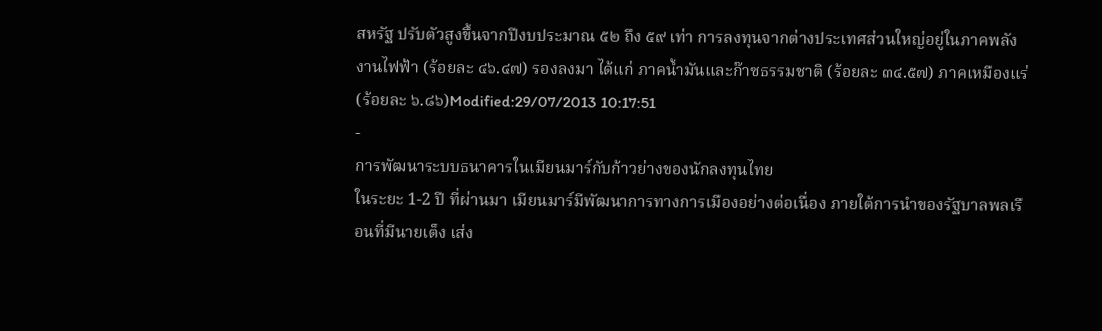สหรัฐ ปรับตัวสูงขึ้นจากปีงบประมาณ ๕๒ ถึง ๕๙ เท่า การลงทุนจากต่างประเทศส่วนใหญ่อยู่ในภาคพลังงานไฟฟ้า (ร้อยละ ๔๖.๔๗) รองลงมา ได้แก่ ภาคน้ำมันและก๊าซธรรมชาติ (ร้อยละ ๓๔.๕๗) ภาคเหมืองแร่ (ร้อยละ ๖.๘๖)Modified:29/07/2013 10:17:51
-
การพัฒนาระบบธนาคารในเมียนมาร์กับก้าวย่างของนักลงทุนไทย
ในระยะ 1-2 ปี ที่ผ่านมา เมียนมาร์มีพัฒนาการทางการเมืองอย่างต่อเนื่อง ภายใต้การนำของรัฐบาลพลเรือนที่มีนายเต็ง เส่ง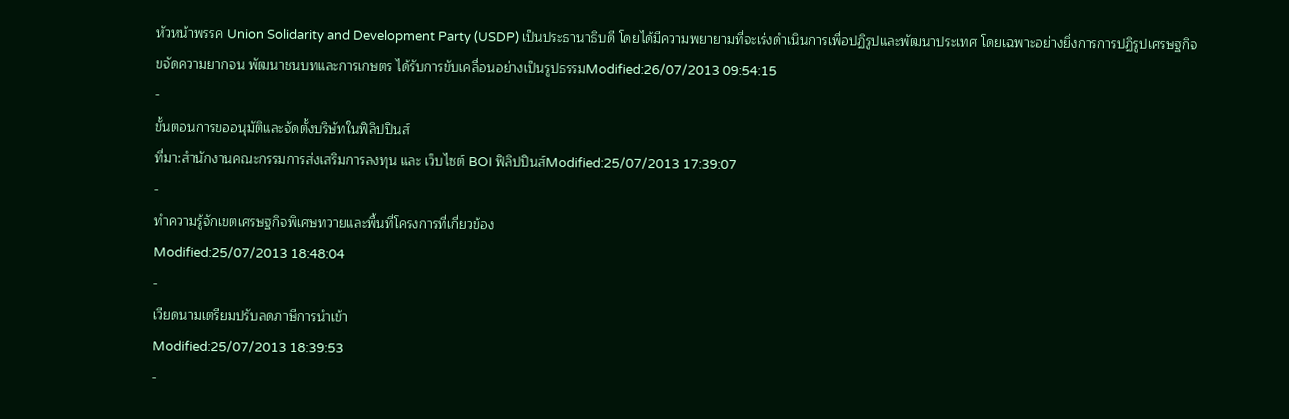หัวหน้าพรรค Union Solidarity and Development Party (USDP) เป็นประธานาธิบดี โดยได้มีความพยายามที่จะเร่งดำเนินการเพื่อปฏิรูปและพัฒนาประเทศ โดยเฉพาะอย่างยิ่งการการปฏิรูปเศรษฐกิจ ขจัดความยากจน พัฒนาชนบทและการเกษตร ได้รับการขับเคลื่อนอย่างเป็นรูปธรรมModified:26/07/2013 09:54:15
-
ขั้นตอนการขออนุมัติและจัดตั้งบริษัทในฟิลิปปินส์
ที่มา:สำนักงานคณะกรรมการส่งเสริมการลงทุน และ เว็บไซต์ BOI ฟิลิปปินส์Modified:25/07/2013 17:39:07
-
ทำความรู้จักเขตเศรษฐกิจพิเศษทวายและพื้นที่โครงการที่เกี่ยวข้อง
Modified:25/07/2013 18:48:04
-
เวียดนามเตรียมปรับลดภาษีการนำเข้า
Modified:25/07/2013 18:39:53
-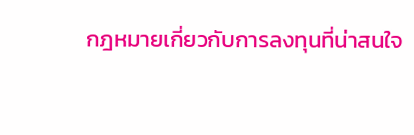กฎหมายเกี่ยวกับการลงทุนที่น่าสนใจ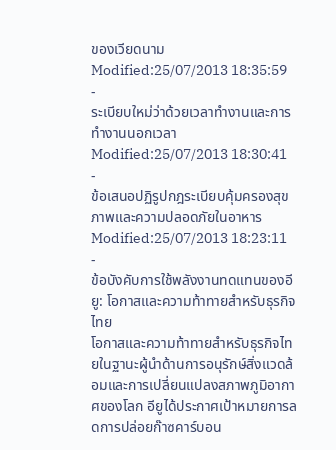ของเวียดนาม
Modified:25/07/2013 18:35:59
-
ระเบียบใหม่ว่าด้วยเวลาทำงานและการทำงานนอกเวลา
Modified:25/07/2013 18:30:41
-
ข้อเสนอปฏิรูปกฎระเบียบคุ้มครองสุขภาพและความปลอดภัยในอาหาร
Modified:25/07/2013 18:23:11
-
ข้อบังคับการใช้พลังงานทดแทนของอียู: โอกาสและความท้าทายสำหรับธุรกิจไทย
โอกาสและความท้าทายสำหรับธุรกิจไทยในฐานะผู้นำด้านการอนุรักษ์สิ่งแวดล้อมและการเปลี่ยนแปลงสภาพภูมิอากาศของโลก อียูได้ประกาศเป้าหมายการลดการปล่อยก๊าซคาร์บอน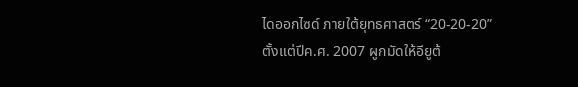ไดออกไซด์ ภายใต้ยุทธศาสตร์ “20-20-20” ตั้งแต่ปีค.ศ. 2007 ผูกมัดให้อียูต้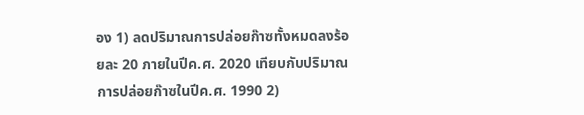อง 1) ลดปริมาณการปล่อยก๊าซทั้งหมดลงร้อยละ 20 ภายในปีค.ศ. 2020 เทียบกับปริมาณการปล่อยก๊าซในปีค.ศ. 1990 2)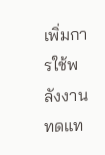เพิ่มการใช้พลังงานทดแท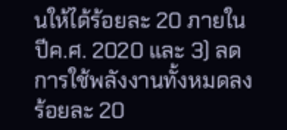นให้ได้ร้อยละ 20 ภายในปีค.ศ. 2020 และ 3) ลดการใช้พลังงานทั้งหมดลงร้อยละ 20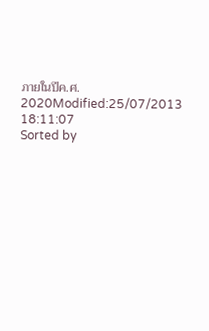ภายในปีค.ศ. 2020Modified:25/07/2013 18:11:07
Sorted by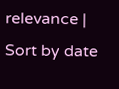relevance | Sort by date